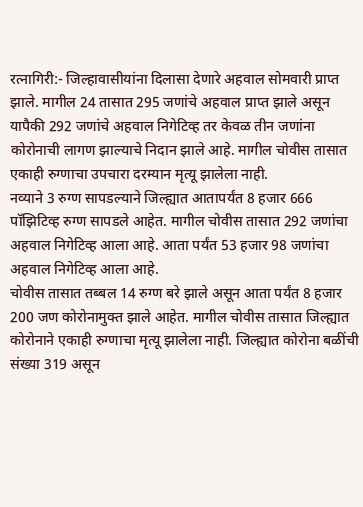रत्नागिरी:- जिल्हावासीयांना दिलासा देणारे अहवाल सोमवारी प्राप्त झाले. मागील 24 तासात 295 जणांचे अहवाल प्राप्त झाले असून यापैकी 292 जणांचे अहवाल निगेटिव्ह तर केवळ तीन जणांना कोरोनाची लागण झाल्याचे निदान झाले आहे. मागील चोवीस तासात एकाही रुग्णाचा उपचारा दरम्यान मृत्यू झालेला नाही.
नव्याने 3 रुग्ण सापडल्याने जिल्ह्यात आतापर्यंत 8 हजार 666 पॉझिटिव्ह रुग्ण सापडले आहेत. मागील चोवीस तासात 292 जणांचा अहवाल निगेटिव्ह आला आहे. आता पर्यंत 53 हजार 98 जणांचा अहवाल निगेटिव्ह आला आहे.
चोवीस तासात तब्बल 14 रुग्ण बरे झाले असून आता पर्यंत 8 हजार 200 जण कोरोनामुक्त झाले आहेत. मागील चोवीस तासात जिल्ह्यात कोरोनाने एकाही रुग्णाचा मृत्यू झालेला नाही. जिल्ह्यात कोरोना बळींची संख्या 319 असून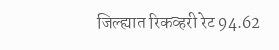जिल्ह्यात रिकव्हरी रेट 94.62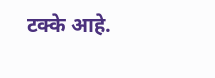टक्के आहे.